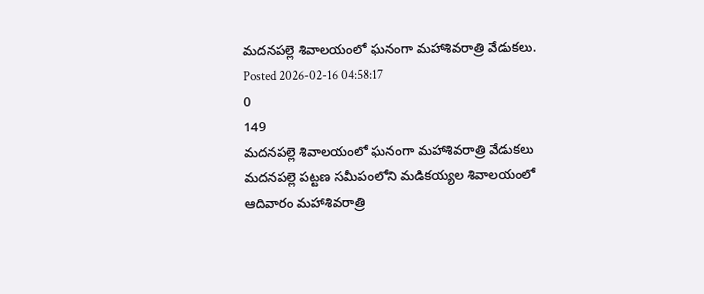మదనపల్లె శివాలయంలో ఘనంగా మహాశివరాత్రి వేడుకలు.
Posted 2026-02-16 04:58:17
0
149
మదనపల్లె శివాలయంలో ఘనంగా మహాశివరాత్రి వేడుకలు
మదనపల్లె పట్టణ సమీపంలోని మడికయ్యల శివాలయంలో ఆదివారం మహాశివరాత్రి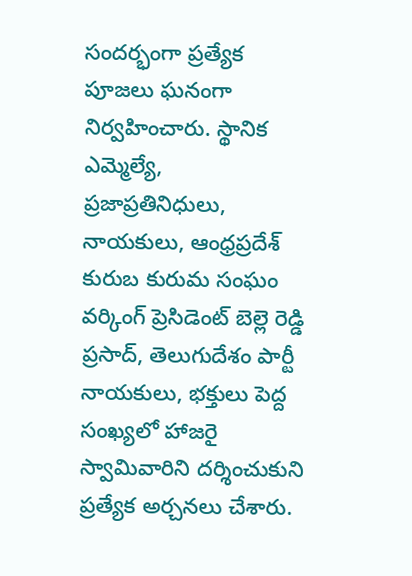సందర్భంగా ప్రత్యేక పూజలు ఘనంగా నిర్వహించారు. స్థానిక ఎమ్మెల్యే, ప్రజాప్రతినిధులు, నాయకులు, ఆంధ్రప్రదేశ్ కురుబ కురుమ సంఘం వర్కింగ్ ప్రెసిడెంట్ బెల్లె రెడ్డి ప్రసాద్, తెలుగుదేశం పార్టీ నాయకులు, భక్తులు పెద్ద సంఖ్యలో హాజరై స్వామివారిని దర్శించుకుని ప్రత్యేక అర్చనలు చేశారు.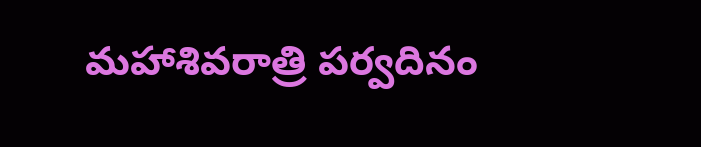మహాశివరాత్రి పర్వదినం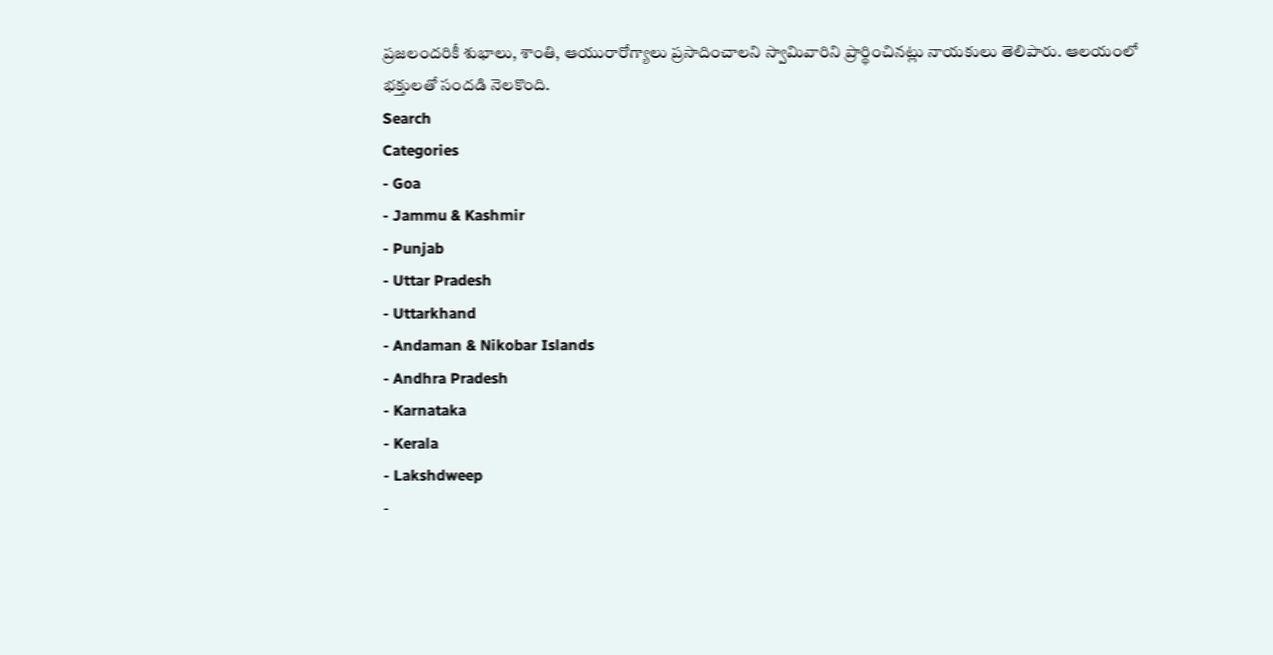ప్రజలందరికీ శుభాలు, శాంతి, ఆయురారోగ్యాలు ప్రసాదించాలని స్వామివారిని ప్రార్థించినట్లు నాయకులు తెలిపారు. ఆలయంలో భక్తులతో సందడి నెలకొంది.
Search
Categories
- Goa
- Jammu & Kashmir
- Punjab
- Uttar Pradesh
- Uttarkhand
- Andaman & Nikobar Islands
- Andhra Pradesh
- Karnataka
- Kerala
- Lakshdweep
-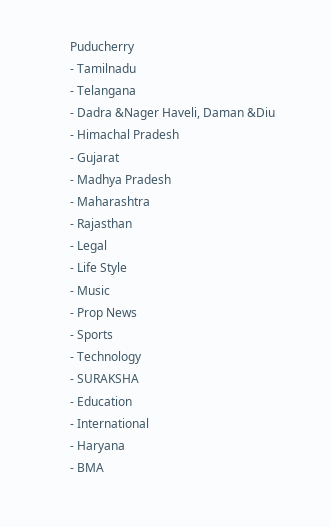Puducherry
- Tamilnadu
- Telangana
- Dadra &Nager Haveli, Daman &Diu
- Himachal Pradesh
- Gujarat
- Madhya Pradesh
- Maharashtra
- Rajasthan
- Legal
- Life Style
- Music
- Prop News
- Sports
- Technology
- SURAKSHA
- Education
- International
- Haryana
- BMA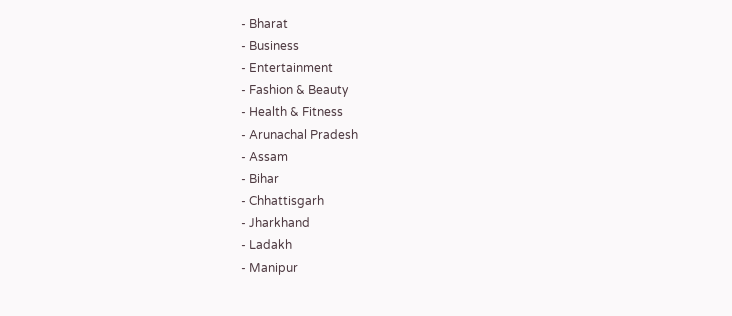- Bharat
- Business
- Entertainment
- Fashion & Beauty
- Health & Fitness
- Arunachal Pradesh
- Assam
- Bihar
- Chhattisgarh
- Jharkhand
- Ladakh
- Manipur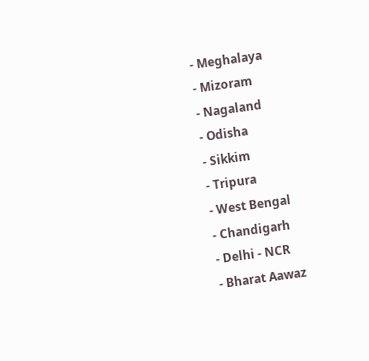- Meghalaya
- Mizoram
- Nagaland
- Odisha
- Sikkim
- Tripura
- West Bengal
- Chandigarh
- Delhi - NCR
- Bharat Aawaz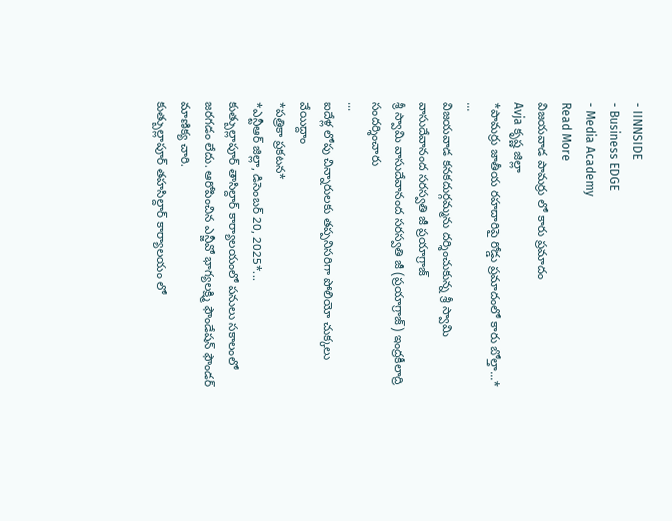- IINNSIDE
- Business EDGE
- Media Academy
Read More
విజయవాడ పామర్రు లో కారు ప్రమాదం
Avja కృష్ణ జిల్లా
*పామర్రు జాతీయ రహదారిపై రోడ్డు ప్రమాదంలో కారు బోల్తా...*
...
విజయవాడ కనకదుర్గమ్మను దర్శించుకున్న శ్రీ స్వామి వాసుదేవానంద సరస్వతి జీ ప్రయాగ్రాజ్
శ్రీ స్వామి వాసుదేవానంద సరస్వతి జీ (ప్రయాగ్రాజ్) ఇంద్రకీలాద్రి సందర్శించారు
...
ఐదేళ్ల లోపు చిన్నారులకు తప్పనిసరిగా పోలియో చుక్కలు వేయిద్దాం
*పత్రికా ప్రకటన*
*ఎన్టీఆర్ జిల్లా, డిసెంబర్ 20, 2025*...
కుత్బుల్లాపూర్ తాసిల్దార్ కార్యాలయంలో పనులు సకాలంలో జరగడం లేదు. ఆరోపించిన ఎన్జీవో భాగ్యలక్ష్మి ఫౌండేషన్ ఫౌండర్ మాణిక్య చారి.
కుత్బుల్లాపూర్ తహసిల్దార్ కార్యాలయం లో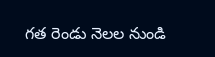గత రెండు నెలల నుండి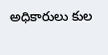అధికారులు కుల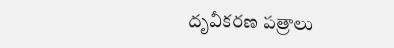దృవీకరణ పత్రాలు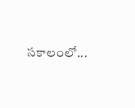సకాలంలో...